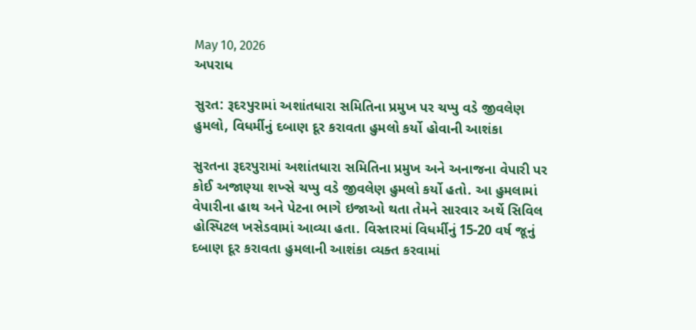May 10, 2026
અપરાધ

સુરત: રૂદરપુરામાં અશાંતધારા સમિતિના પ્રમુખ પર ચપ્પુ વડે જીવલેણ હુમલો, વિધર્મીનું દબાણ દૂર કરાવતા હુમલો કર્યો હોવાની આશંકા

સુરતના રૂદરપુરામાં અશાંતધારા સમિતિના પ્રમુખ અને અનાજના વેપારી પર કોઈ અજાણ્યા શખ્સે ચપ્પુ વડે જીવલેણ હુમલો કર્યો હતો. આ હુમલામાં વેપારીના હાથ અને પેટના ભાગે ઇજાઓ થતા તેમને સારવાર અર્થે સિવિલ હોસ્પિટલ ખસેડવામાં આવ્યા હતા. વિસ્તારમાં વિધર્મીનું 15-20 વર્ષ જૂનું દબાણ દૂર કરાવતા હુમલાની આશંકા વ્યક્ત કરવામાં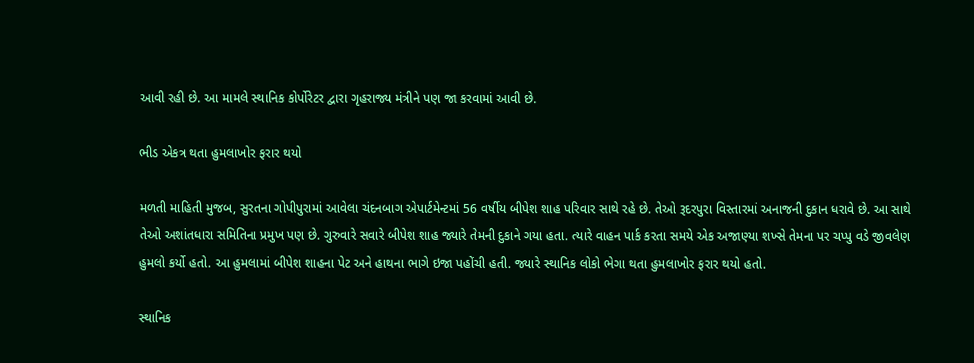આવી રહી છે. આ મામલે સ્થાનિક કોર્પોરેટર દ્વારા ગૃહરાજ્ય મંત્રીને પણ જા કરવામાં આવી છે.

ભીડ એકત્ર થતા હુમલાખોર ફરાર થયો

મળતી માહિતી મુજબ, સુરતના ગોપીપુરામાં આવેલા ચંદનબાગ એપાર્ટમેન્ટમાં 56 વર્ષીય બીપેશ શાહ પરિવાર સાથે રહે છે. તેઓ રૂદરપુરા વિસ્તારમાં અનાજની દુકાન ધરાવે છે. આ સાથે તેઓ અશાંતધારા સમિતિના પ્રમુખ પણ છે. ગુરુવારે સવારે બીપેશ શાહ જ્યારે તેમની દુકાને ગયા હતા. ત્યારે વાહન પાર્ક કરતા સમયે એક અજાણ્યા શખ્સે તેમના પર ચપ્પુ વડે જીવલેણ હુમલો કર્યો હતો. આ હુમલામાં બીપેશ શાહના પેટ અને હાથના ભાગે ઇજા પહોંચી હતી. જ્યારે સ્થાનિક લોકો ભેગા થતા હુમલાખોર ફરાર થયો હતો.

સ્થાનિક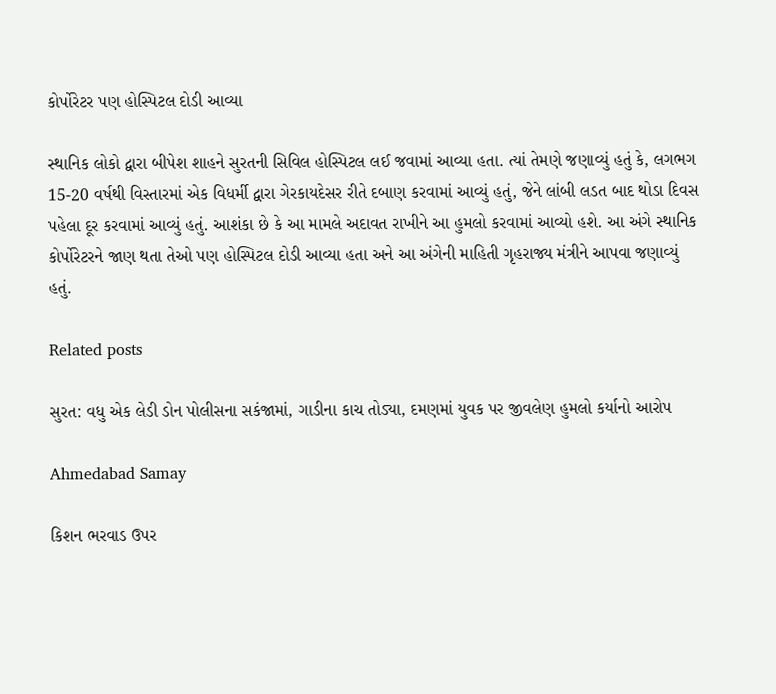કોર્પોરેટર પણ હોસ્પિટલ દોડી આવ્યા

સ્થાનિક લોકો દ્વારા બીપેશ શાહને સુરતની સિવિલ હોસ્પિટલ લઈ જવામાં આવ્યા હતા. ત્યાં તેમણે જણાવ્યું હતું કે, લગભગ 15-20 વર્ષથી વિસ્તારમાં એક વિધર્મી દ્વારા ગેરકાયદેસર રીતે દબાણ કરવામાં આવ્યું હતું, જેને લાંબી લડત બાદ થોડા દિવસ પહેલા દૂર કરવામાં આવ્યું હતું. આશંકા છે કે આ મામલે અદાવત રાખીને આ હુમલો કરવામાં આવ્યો હશે. આ અંગે સ્થાનિક કોર્પોરેટરને જાણ થતા તેઓ પણ હોસ્પિટલ દોડી આવ્યા હતા અને આ અંગેની માહિતી ગૃહરાજ્ય મંત્રીને આપવા જણાવ્યું હતું.

Related posts

સુરત: વધુ એક લેડી ડોન પોલીસના સકંજામાં, ગાડીના કાચ તોડ્યા, દમણમાં યુવક પર જીવલેણ હુમલો કર્યાનો આરોપ

Ahmedabad Samay

કિશન ભરવાડ ઉપર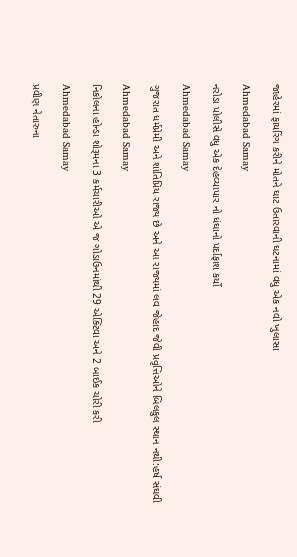જાહેરમાં ફાયરિંગ કરીને મોતને ઘાટ ઉતારવાની ઘટનામાં વધુ એક નવો ખુલાસા

Ahmedabad Samay

નરોડા પોલીસે વધુ એક દેહવ્યાપાર નો ધંઘાનો પર્દાફાશ કર્યો

Ahmedabad Samay

ગુજરાત ધર્મપ્રેમી અને શાંતિપ્રિય રાજ્ય છે અને આ રાજ્યમાં લવ જેહાદ જેવી પ્રવૃત્તિઓને બિલકુલ સ્થાન નથી:હર્ષ સંઘવી

Ahmedabad Samay

નિકોલના હોન્ડા શોરૂમના 3 કર્મચારીઓ એ જ ગોડાઉનમાંથી 29 એક્ટિવા અને 2 બાઈક ચોરી કરી

Ahmedabad Samay

પ્રવીણ નેતારુના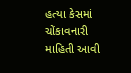હત્યા કેસમાં ચોંકાવનારી માહિતી આવી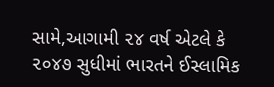સામે,આગામી ૨૪ વર્ષ એટલે કે ૨૦૪૭ સુધીમાં ભારતને ઈસ્‍લામિક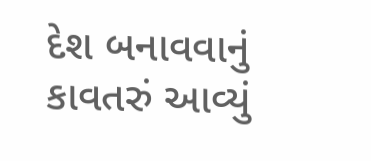દેશ બનાવવાનું કાવતરું આવ્યું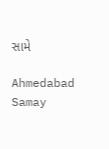સામે

Ahmedabad Samay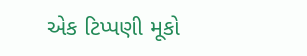એક ટિપ્પણી મૂકો